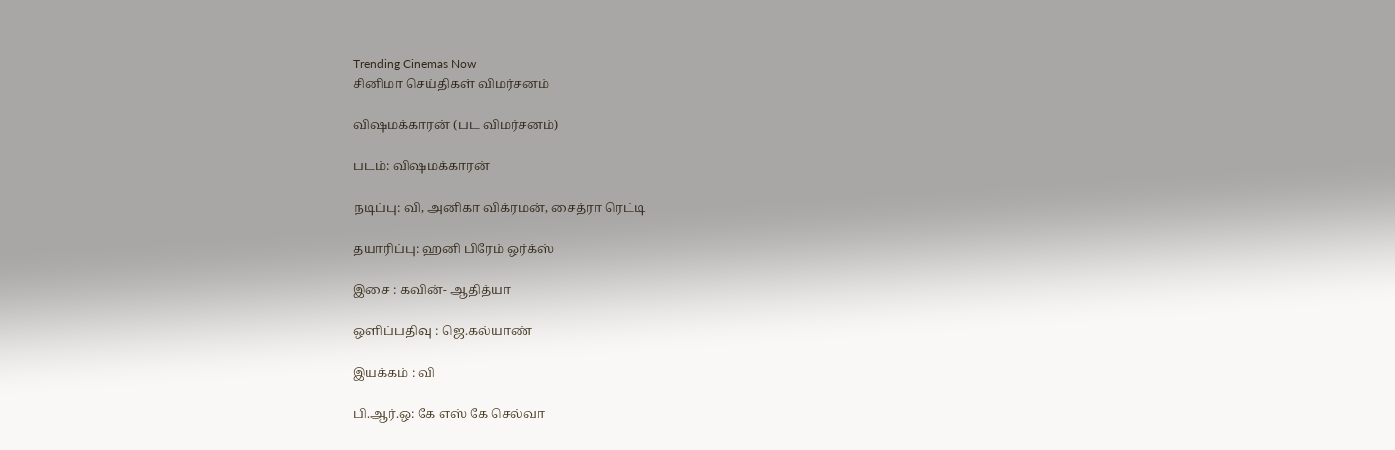Trending Cinemas Now
சினிமா செய்திகள் விமர்சனம்

விஷமக்காரன் (பட விமர்சனம்)

படம்: விஷமக்காரன்

நடிப்பு: வி, அனிகா விக்ரமன், சைத்ரா ரெட்டி

தயாரிப்பு: ஹனி பிரேம் ஒர்க்ஸ்

இசை : கவின்- ஆதித்யா

ஒளிப்பதிவு : ஜெ.கல்யாண்

இயக்கம் : வி

பி.ஆர்.ஒ: கே எஸ் கே செல்வா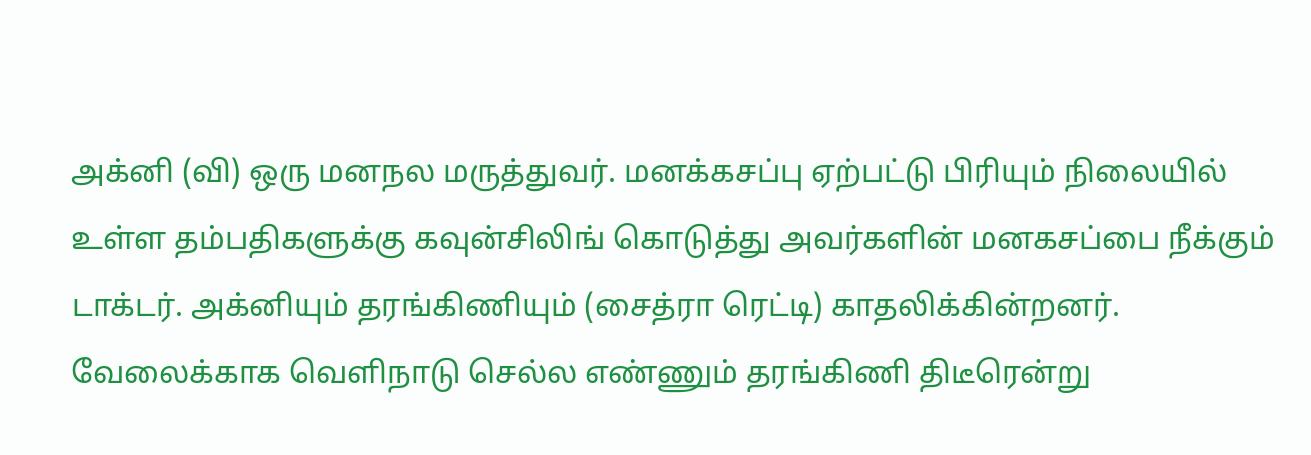அக்னி (வி) ஒரு மனநல மருத்துவர். மனக்கசப்பு ஏற்பட்டு பிரியும் நிலையில் உள்ள தம்பதிகளுக்கு கவுன்சிலிங் கொடுத்து அவர்களின் மனகசப்பை நீக்கும் டாக்டர். அக்னியும் தரங்கிணியும் (சைத்ரா ரெட்டி) காதலிக்கின்றனர்.
வேலைக்காக வெளிநாடு செல்ல எண்ணும் தரங்கிணி திடீரென்று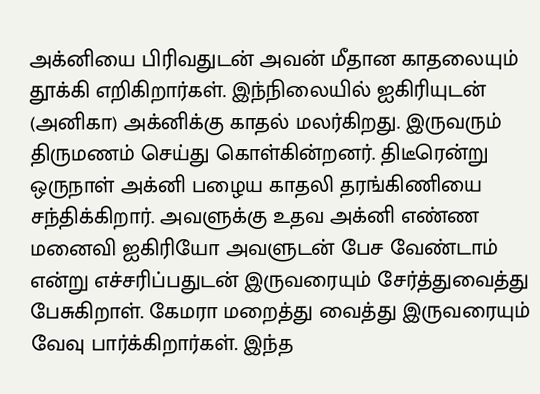அக்னியை பிரிவதுடன் அவன் மீதான காதலையும் தூக்கி எறிகிறார்கள். இந்நிலையில் ஐகிரியுடன் (அனிகா) அக்னிக்கு காதல் மலர்கிறது. இருவரும் திருமணம் செய்து கொள்கின்றனர். திடீரென்று ஒருநாள் அக்னி பழைய காதலி தரங்கிணியை சந்திக்கிறார். அவளுக்கு உதவ அக்னி எண்ண மனைவி ஐகிரியோ அவளுடன் பேச வேண்டாம் என்று எச்சரிப்பதுடன் இருவரையும் சேர்த்துவைத்து பேசுகிறாள். கேமரா மறைத்து வைத்து இருவரையும் வேவு பார்க்கிறார்கள். இந்த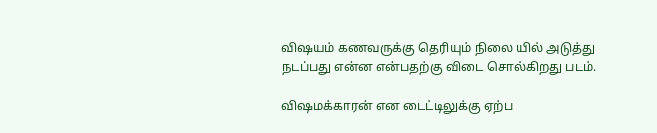விஷயம் கணவருக்கு தெரியும் நிலை யில் அடுத்து நடப்பது என்ன என்பதற்கு விடை சொல்கிறது படம்.

விஷமக்காரன் என டைட்டிலுக்கு ஏற்ப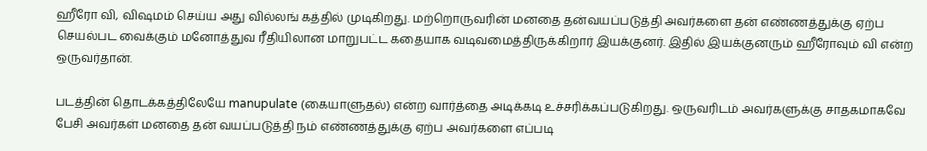ஹீரோ வி, விஷமம் செய்ய அது வில்லங் கத்தில் முடிகிறது. மற்றொருவரின் மனதை தன்வயப்படுத்தி அவர்களை தன் எண்ணத்துக்கு ஏற்ப செயல்பட வைக்கும் மனோத்துவ ரீதியிலான மாறுபட்ட கதையாக வடிவமைத்திருக்கிறார் இயக்குனர். இதில் இயக்குனரும் ஹீரோவும் வி என்ற ஒருவர்தான்.

படத்தின் தொடக்கத்திலேயே manupulate (கையாளுதல்) என்ற வார்த்தை அடிக்கடி உச்சரிக்கப்படுகிறது. ஒருவரிடம் அவர்களுக்கு சாதகமாகவே பேசி அவர்கள் மனதை தன் வயப்படுத்தி நம் எண்ணத்துக்கு ஏற்ப அவர்களை எப்படி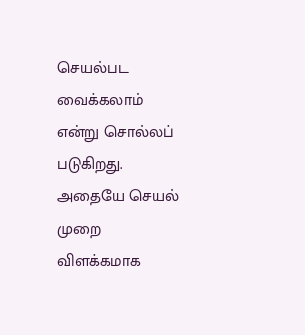செயல்பட வைக்கலாம் என்று சொல்லப் படுகிறது.
அதையே செயல் முறை விளக்கமாக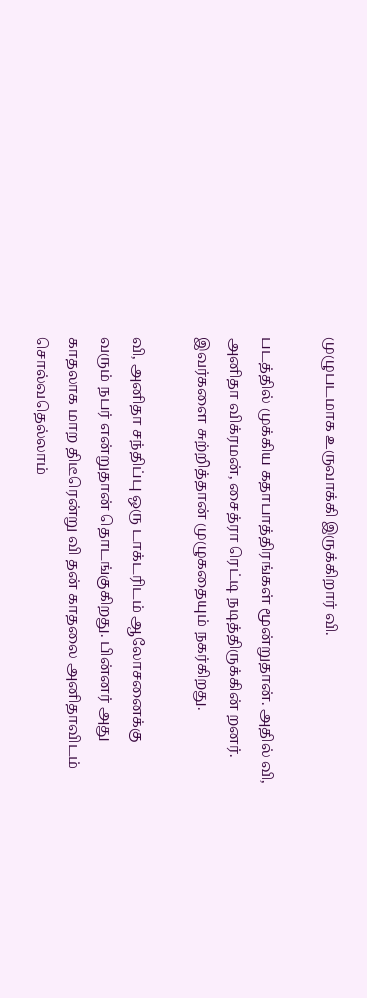முழுபடமாக உருவாக்கி இருக்கிறார் வி.

படத்தில் முக்கிய கதாபாத்திரங்கள் மூன்றுதான். அதில் வி, அனிதா விக்ரமன், சைத்ரா ரெட்டி நடித்திருக்கின் றனர். இவர்களை சுற்றித்தான் முழுகதையும் நகர்கிறது.

வி, அனிதா சந்திப்பு ஒரு டாக்டரிடம் ஆலோசனைக்கு வரும் நபர் என்றுதான் தொடங்குகிறது. பின்னர் அது காதலாக மாற திடீரென்று வி தன் காதலை அனிதாவிடம் சொல்வதெல்லாம்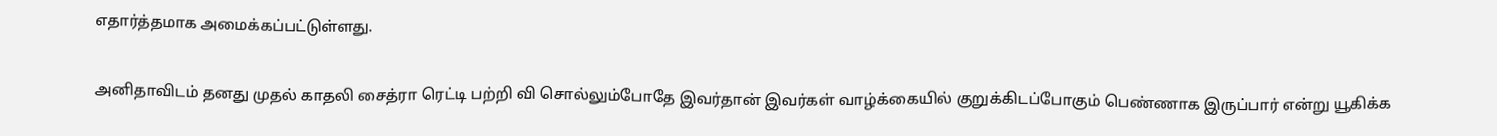எதார்த்தமாக அமைக்கப்பட்டுள்ளது.

அனிதாவிடம் தனது முதல் காதலி சைத்ரா ரெட்டி பற்றி வி சொல்லும்போதே இவர்தான் இவர்கள் வாழ்க்கையில் குறுக்கிடப்போகும் பெண்ணாக இருப்பார் என்று யூகிக்க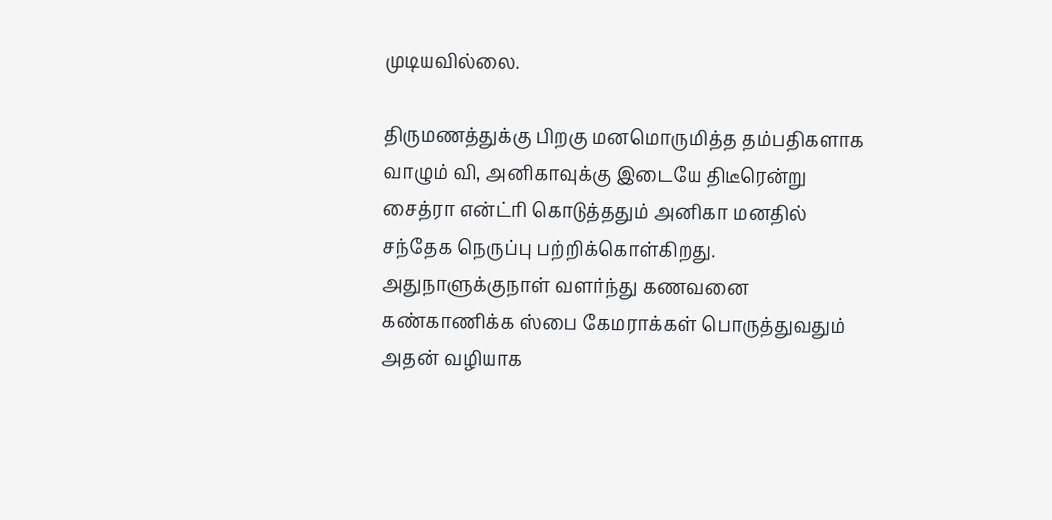முடியவில்லை.

திருமணத்துக்கு பிறகு மனமொருமித்த தம்பதிகளாக வாழும் வி, அனிகாவுக்கு இடையே திடீரென்று சைத்ரா என்ட்ரி கொடுத்ததும் அனிகா மனதில் சந்தேக நெருப்பு பற்றிக்கொள்கிறது. அதுநாளுக்குநாள் வளர்ந்து கணவனை கண்காணிக்க ஸ்பை கேமராக்கள் பொருத்துவதும் அதன் வழியாக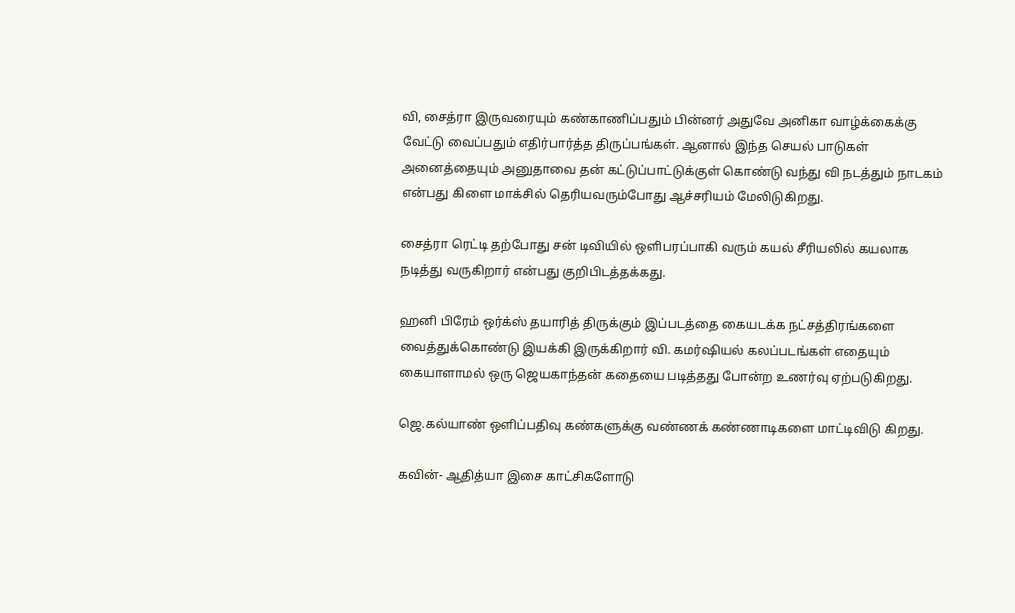வி, சைத்ரா இருவரையும் கண்காணிப்பதும் பின்னர் அதுவே அனிகா வாழ்க்கைக்கு வேட்டு வைப்பதும் எதிர்பார்த்த திருப்பங்கள். ஆனால் இந்த செயல் பாடுகள் அனைத்தையும் அனுதாவை தன் கட்டுப்பாட்டுக்குள் கொண்டு வந்து வி நடத்தும் நாடகம் என்பது கிளை மாக்சில் தெரியவரும்போது ஆச்சரியம் மேலிடுகிறது.

சைத்ரா ரெட்டி தற்போது சன் டிவியில் ஒளிபரப்பாகி வரும் கயல் சீரியலில் கயலாக நடித்து வருகிறார் என்பது குறிபிடத்தக்கது.

ஹனி பிரேம் ஒர்க்ஸ் தயாரித் திருக்கும் இப்படத்தை கையடக்க நட்சத்திரங்களை வைத்துக்கொண்டு இயக்கி இருக்கிறார் வி. கமர்ஷியல் கலப்படங்கள் எதையும் கையாளாமல் ஒரு ஜெயகாந்தன் கதையை படித்தது போன்ற உணர்வு ஏற்படுகிறது.

ஜெ.கல்யாண் ஒளிப்பதிவு கண்களுக்கு வண்ணக் கண்ணாடிகளை மாட்டிவிடு கிறது.

கவின்- ஆதித்யா இசை காட்சிகளோடு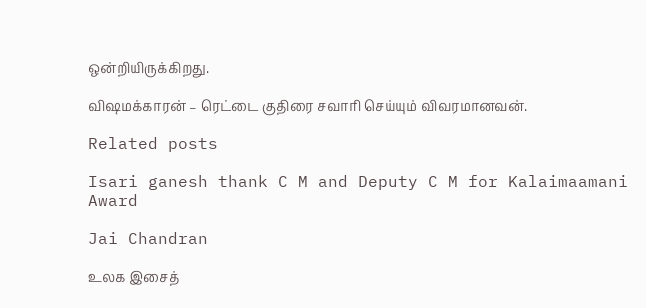ஒன்றியிருக்கிறது.

விஷமக்காரன் – ரெட்டை குதிரை சவாரி செய்யும் விவரமானவன்.

Related posts

Isari ganesh thank C M and Deputy C M for Kalaimaamani Award

Jai Chandran

உலக இசைத்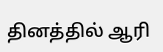தினத்தில் ஆரி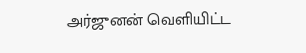அர்ஜுனன் வெளியிட்ட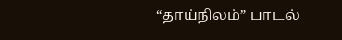“தாய்நிலம்” பாடல்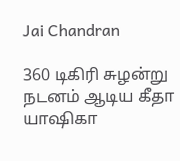Jai Chandran

360 டிகிரி சுழன்று நடனம் ஆடிய கீதா யாஷிகா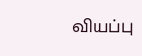வியப்பு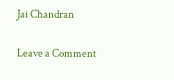Jai Chandran

Leave a Comment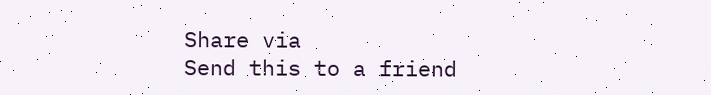Share via
Send this to a friend